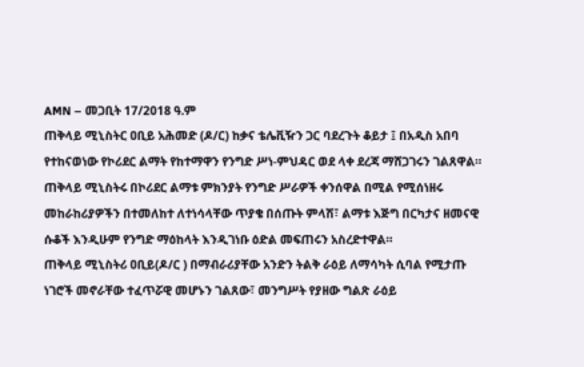AMN – መጋቢት 17/2018 ዓ.ም
ጠቅላይ ሚኒስትር ዐቢይ አሕመድ (ዶ/ር) ከቃና ቴሌቪዥን ጋር ባደረጉት ቆይታ ፤ በአዲስ አበባ የተከናወነው የኮሪደር ልማት የከተማዋን የንግድ ሥነ-ምህዳር ወደ ላቀ ደረጃ ማሸጋገሩን ገልጸዋል።
ጠቅላይ ሚኒስትሩ በኮሪደር ልማቱ ምክንያት የንግድ ሥራዎች ቀንሰዋል በሚል የሚሰነዘሩ መከራከሪያዎችን በተመለከተ ለተነሳላቸው ጥያቄ በሰጡት ምላሽ፣ ልማቱ እጅግ በርካታና ዘመናዊ ሱቆች እንዲሁም የንግድ ማዕከላት እንዲገነቡ ዕድል መፍጠሩን አስረድተዋል።
ጠቅላይ ሚኒስትሪ ዐቢይ(ዶ/ር ) በማብራሪያቸው አንድን ትልቅ ራዕይ ለማሳካት ሲባል የሚታጡ ነገሮች መኖራቸው ተፈጥሯዊ መሆኑን ገልጸው፣ መንግሥት የያዘው ግልጽ ራዕይ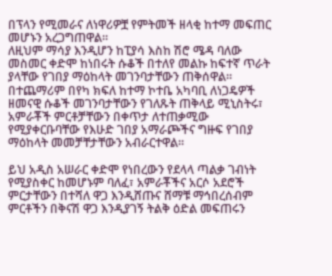በፕላን የሚመራና ለነዋሪዎቿ የምትመች ዘላቂ ከተማ መፍጠር መሆኑን አረጋግጠዋል።
ለዚህም ማሳያ እንዲሆን ከፒያሳ እስከ ሽሮ ሜዳ ባለው መስመር ቀድሞ ከነበሩት ሱቆች በተለየ መልኩ ከፍተኛ ጥራት ያላቸው የገበያ ማዕከላት መገንባታቸውን ጠቅሰዋል።
በተጨማሪም በየካ ክፍለ ከተማ ኮተቤ አካባቢ ለነጋዴዎች ዘመናዊ ሱቆች መገንባታቸውን የገለጹት ጠቅላይ ሚኒስትሩ፣ አምራቾች ምርቶቻቸውን በቀጥታ ለተጠቃሚው የሚያቀርቡባቸው የእሁድ ገበያ አማራጮችና ግዙፍ የገበያ ማዕከላት መመቻቸታቸውን አብራርተዋል።

ይህ አዲስ አሠራር ቀድሞ የነበረውን የደላላ ጣልቃ ገብነት የሚያስቀር ከመሆኑም ባለፈ፣ አምራቾችና አርሶ አደሮች ምርታቸውን በተሻለ ዋጋ እንዲሸጡና ሸማቹ ማኅበረሰብም ምርቶችን በቅናሽ ዋጋ እንዲያገኝ ትልቅ ዕድል መፍጠሩን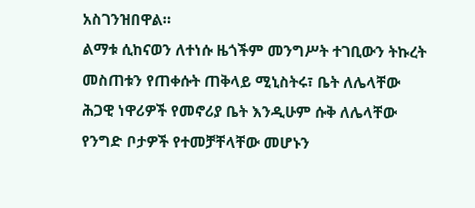አስገንዝበዋል።
ልማቱ ሲከናወን ለተነሱ ዜጎችም መንግሥት ተገቢውን ትኩረት መስጠቱን የጠቀሱት ጠቅላይ ሚኒስትሩ፣ ቤት ለሌላቸው ሕጋዊ ነዋሪዎች የመኖሪያ ቤት እንዲሁም ሱቅ ለሌላቸው የንግድ ቦታዎች የተመቻቸላቸው መሆኑን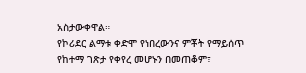አስታውቀዋል።
የኮሪደር ልማቱ ቀድሞ የነበረውንና ምቾት የማይሰጥ የከተማ ገጽታ የቀየረ መሆኑን በመጠቆም፣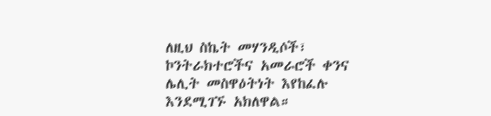ለዚህ ስኬት መሃንዲሶች፣ ኮንትራክተሮችና አመራሮች ቀንና ሌሊት መስዋዕትነት እየከፈሉ እንደሚገኙ አክለዋል።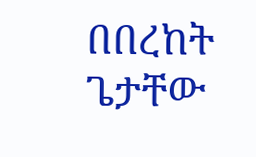በበረከት ጌታቸው